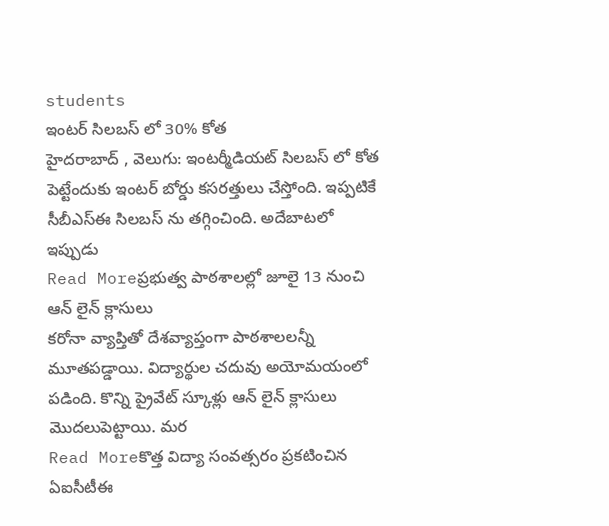students
ఇంటర్ సిలబస్ లో 30% కోత
హైదరాబాద్ , వెలుగు: ఇంటర్మీడియట్ సిలబస్ లో కోత పెట్టేందుకు ఇంటర్ బోర్డు కసరత్తులు చేస్తోంది. ఇప్పటికే సీబీఎస్ఈ సిలబస్ ను తగ్గించింది. అదేబాటలో ఇప్పుడు
Read Moreప్రభుత్వ పాఠశాలల్లో జూలై 13 నుంచి ఆన్ లైన్ క్లాసులు
కరోనా వ్యాప్తితో దేశవ్యాప్తంగా పాఠశాలలన్నీ మూతపడ్డాయి. విద్యార్థుల చదువు అయోమయంలో పడింది. కొన్ని ప్రైవేట్ స్కూళ్లు ఆన్ లైన్ క్లాసులు మొదలుపెట్టాయి. మర
Read Moreకొత్త విద్యా సంవత్సరం ప్రకటించిన ఏఐసీటీఈ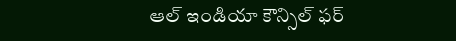ఆల్ ఇండియా కౌన్సిల్ ఫర్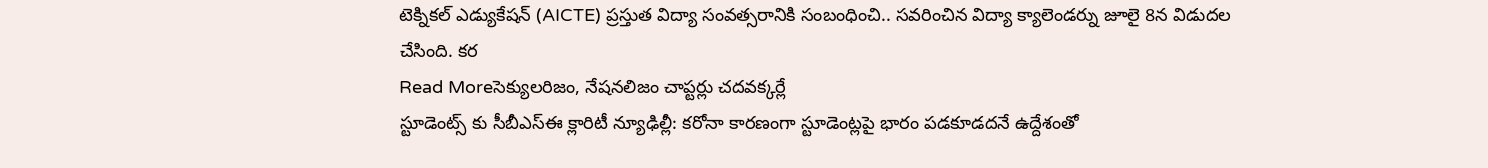టెక్నికల్ ఎడ్యుకేషన్ (AICTE) ప్రస్తుత విద్యా సంవత్సరానికి సంబంధించి.. సవరించిన విద్యా క్యాలెండర్ను జూలై 8న విడుదల చేసింది. కర
Read Moreసెక్యులరిజం, నేషనలిజం చాప్టర్లు చదవక్కర్లే
స్టూడెంట్స్ కు సీబీఎస్ఈ క్లారిటీ న్యూఢిల్లీ: కరోనా కారణంగా స్టూడెంట్లపై భారం పడకూడదనే ఉద్దేశంతో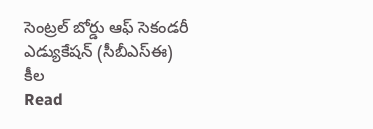సెంట్రల్ బోర్డు ఆఫ్ సెకండరీ ఎడ్యుకేషన్ (సీబీఎస్ఈ) కీల
Read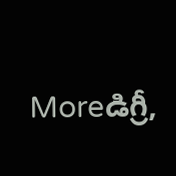Moreడిగ్రీ,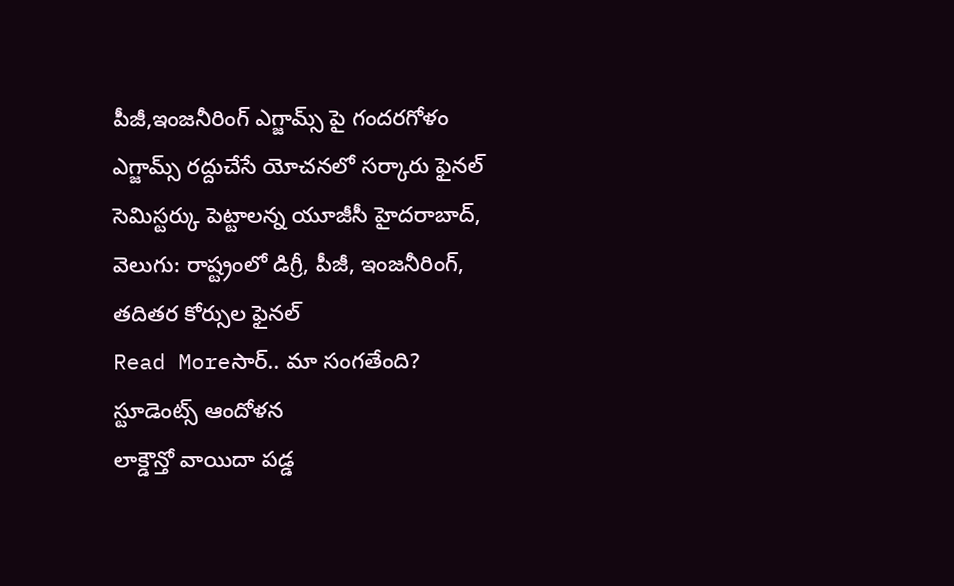పీజీ,ఇంజనీరింగ్ ఎగ్జామ్స్ పై గందరగోళం
ఎగ్జామ్స్ రద్దుచేసే యోచనలో సర్కారు ఫైనల్ సెమిస్టర్కు పెట్టాలన్న యూజీసీ హైదరాబాద్, వెలుగు: రాష్ట్రంలో డిగ్రీ, పీజీ, ఇంజనీరింగ్, తదితర కోర్సుల ఫైనల్
Read Moreసార్.. మా సంగతేంది? స్టూడెంట్స్ ఆందోళన
లాక్డౌన్తో వాయిదా పడ్డ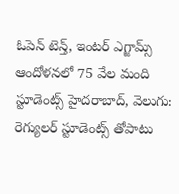ఓపెన్ టెన్త్, ఇంటర్ ఎగ్జామ్స్ ఆందోళనలో 75 వేల మంది స్టూడెంట్స్ హైదరాబాద్, వెలుగు: రెగ్యులర్ స్టూడెంట్స్ తోపాటు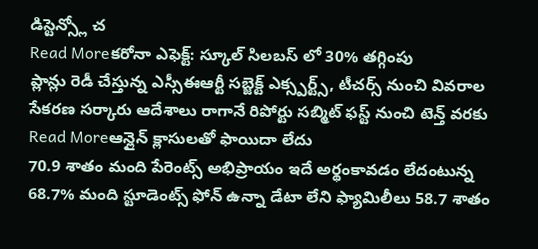డిస్టెన్స్లో చ
Read Moreకరోనా ఎఫెక్ట్: స్కూల్ సిలబస్ లో 30% తగ్గింపు
ప్లాన్లు రెడీ చేస్తున్న ఎస్సీఈఆర్టీ సబ్జెక్ట్ ఎక్స్పర్ట్స్, టీచర్స్ నుంచి వివరాల సేకరణ సర్కారు ఆదేశాలు రాగానే రిపోర్టు సబ్మిట్ ఫస్ట్ నుంచి టెన్త్ వరకు
Read Moreఆన్లైన్ క్లాసులతో ఫాయిదా లేదు
70.9 శాతం మంది పేరెంట్స్ అభిప్రాయం ఇదే అర్థంకావడం లేదంటున్న 68.7% మంది స్టూడెంట్స్ ఫోన్ ఉన్నా డేటా లేని ఫ్యామిలీలు 58.7 శాతం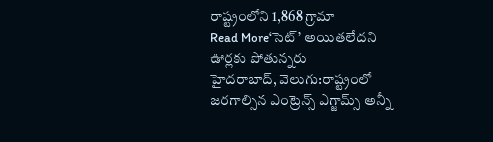రాష్ట్రంలోని 1,868 గ్రామా
Read More‘సెట్’ అయితలేదని ఊర్లకు పోతున్నరు
హైదరాబాద్, వెలుగు:రాష్ట్రంలో జరగాల్సిన ఎంట్రెన్స్ ఎగ్జామ్స్ అన్నీ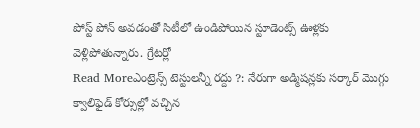పోస్ట్ పోన్ అవడంతో సిటీలో ఉండిపోయిన స్టూడెంట్స్ ఊళ్లకు వెళ్లిపోతున్నారు. గ్రేటర్లో
Read Moreఎంట్రెన్స్ టెస్టులన్నీ రద్దు ?: నేరుగా అడ్మిషన్లకు సర్కార్ మొగ్గు
క్వాలిఫైడ్ కోర్సుల్లో వచ్చిన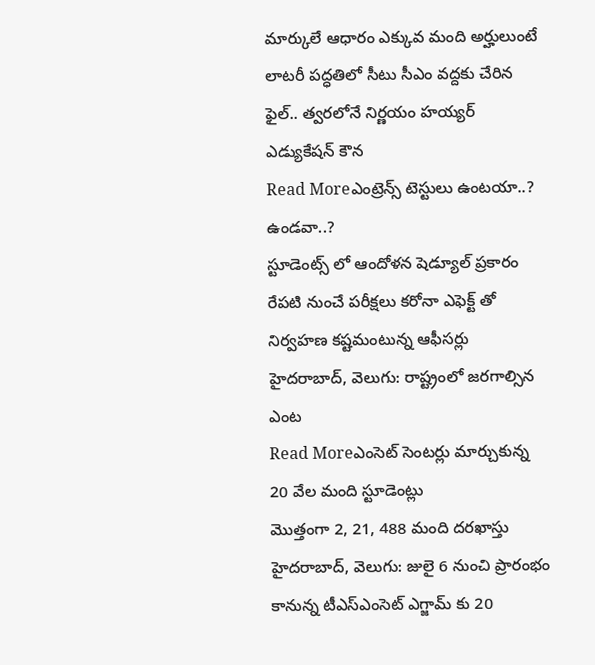మార్కులే ఆధారం ఎక్కువ మంది అర్హులుంటే లాటరీ పద్ధతిలో సీటు సీఎం వద్దకు చేరిన ఫైల్.. త్వరలోనే నిర్ణయం హయ్యర్ ఎడ్యుకేషన్ కౌన
Read Moreఎంట్రెన్స్ టెస్టులు ఉంటయా..? ఉండవా..?
స్టూడెంట్స్ లో ఆందోళన షెడ్యూల్ ప్రకారం రేపటి నుంచే పరీక్షలు కరోనా ఎఫెక్ట్ తో నిర్వహణ కష్టమంటున్న ఆఫీసర్లు హైదరాబాద్, వెలుగు: రాష్ట్రంలో జరగాల్సిన ఎంట
Read Moreఎంసెట్ సెంటర్లు మార్చుకున్న 20 వేల మంది స్టూడెంట్లు
మొత్తంగా 2, 21, 488 మంది దరఖాస్తు హైదరాబాద్, వెలుగు: జులై 6 నుంచి ప్రారంభం కానున్న టీఎస్ఎంసెట్ ఎగ్జామ్ కు 20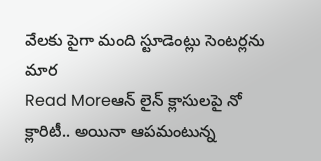వేలకు పైగా మంది స్టూడెంట్లు సెంటర్లను మార
Read Moreఆన్ లైన్ క్లాసులపై నో క్లారిటీ.. అయినా ఆపమంటున్న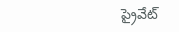ప్రైవేట్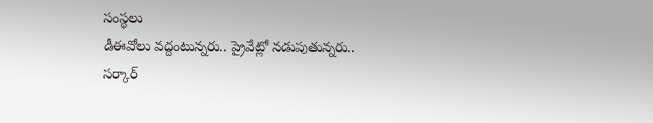సంస్థలు
డీఈవోలు వద్దంటున్నరు.. ప్రైవేట్లో నడుపుతున్నరు.. సర్కార్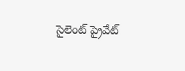సైలెంట్ ప్రైవేట్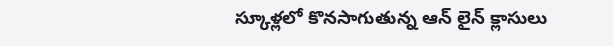స్కూళ్లలో కొనసాగుతున్న ఆన్ లైన్ క్లాసులు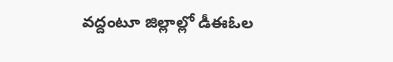వద్దంటూ జిల్లాల్లో డీఈఓల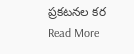ప్రకటనల కర
Read More